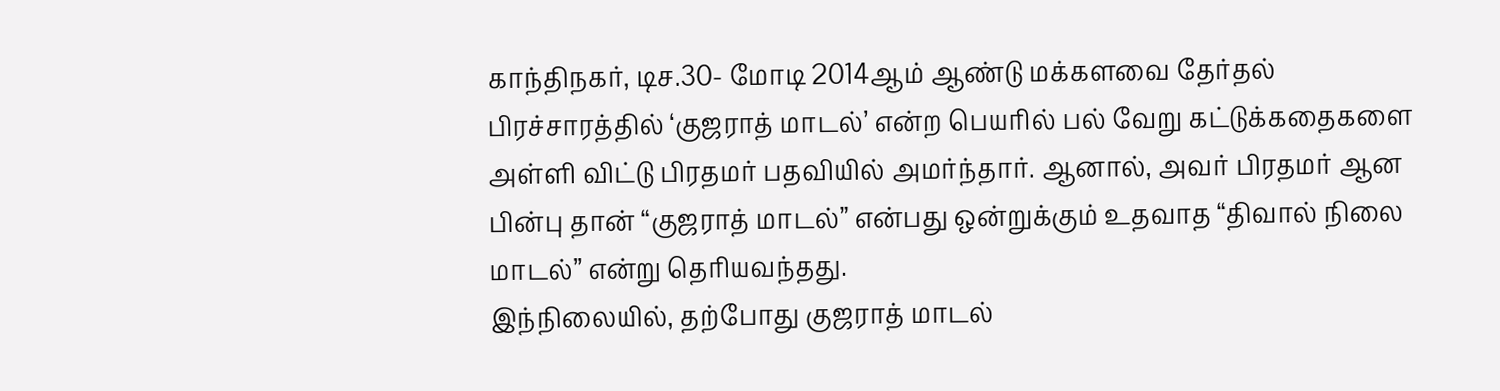காந்திநகர், டிச.30- மோடி 2014ஆம் ஆண்டு மக்களவை தேர்தல் பிரச்சாரத்தில் ‘குஜராத் மாடல்’ என்ற பெயரில் பல் வேறு கட்டுக்கதைகளை அள்ளி விட்டு பிரதமர் பதவியில் அமர்ந்தார். ஆனால், அவர் பிரதமர் ஆன பின்பு தான் “குஜராத் மாடல்” என்பது ஒன்றுக்கும் உதவாத “திவால் நிலை மாடல்” என்று தெரியவந்தது.
இந்நிலையில், தற்போது குஜராத் மாடல்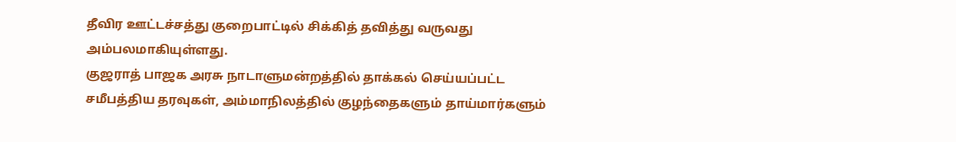தீவிர ஊட்டச்சத்து குறைபாட்டில் சிக்கித் தவித்து வருவது அம்பலமாகியுள்ளது.
குஜராத் பாஜக அரசு நாடாளுமன்றத்தில் தாக்கல் செய்யப்பட்ட சமீபத்திய தரவுகள், அம்மாநிலத்தில் குழந்தைகளும் தாய்மார்களும்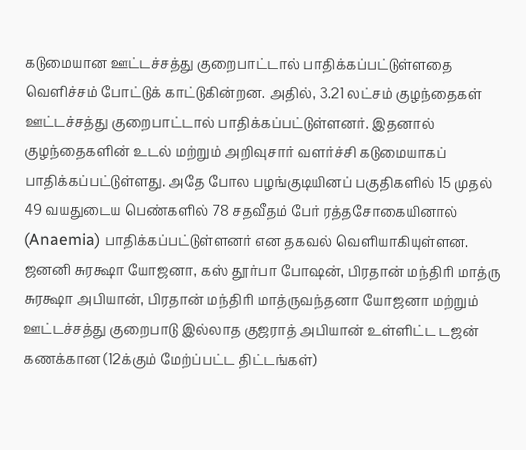கடுமையான ஊட்டச்சத்து குறைபாட்டால் பாதிக்கப்பட்டுள்ளதை வெளிச்சம் போட்டுக் காட்டுகின்றன. அதில், 3.21 லட்சம் குழந்தைகள் ஊட்டச்சத்து குறைபாட்டால் பாதிக்கப்பட்டுள்ளனர். இதனால் குழந்தைகளின் உடல் மற்றும் அறிவுசார் வளர்ச்சி கடுமையாகப் பாதிக்கப்பட்டுள்ளது. அதே போல பழங்குடியினப் பகுதிகளில் 15 முதல் 49 வயதுடைய பெண்களில் 78 சதவீதம் பேர் ரத்தசோகையினால் (Anaemia) பாதிக்கப்பட்டுள்ளனர் என தகவல் வெளியாகியுள்ளன.
ஜனனி சுரக்ஷா யோஜனா, கஸ் தூர்பா போஷன், பிரதான் மந்திரி மாத்ரு சுரக்ஷா அபியான், பிரதான் மந்திரி மாத்ருவந்தனா யோஜனா மற்றும் ஊட்டச்சத்து குறைபாடு இல்லாத குஜராத் அபியான் உள்ளிட்ட டஜன் கணக்கான (12க்கும் மேற்ப்பட்ட திட்டங்கள்)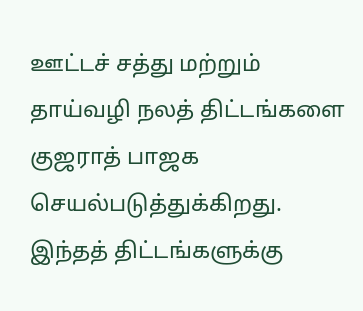ஊட்டச் சத்து மற்றும் தாய்வழி நலத் திட்டங்களை குஜராத் பாஜக செயல்படுத்துக்கிறது. இந்தத் திட்டங்களுக்கு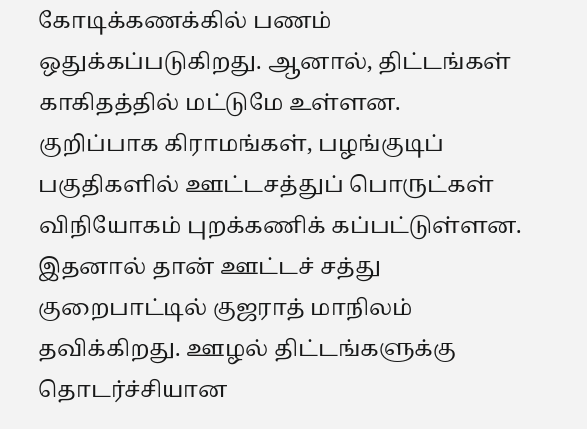கோடிக்கணக்கில் பணம் ஒதுக்கப்படுகிறது. ஆனால், திட்டங்கள் காகிதத்தில் மட்டுமே உள்ளன.
குறிப்பாக கிராமங்கள், பழங்குடிப் பகுதிகளில் ஊட்டசத்துப் பொருட்கள் விநியோகம் புறக்கணிக் கப்பட்டுள்ளன. இதனால் தான் ஊட்டச் சத்து குறைபாட்டில் குஜராத் மாநிலம் தவிக்கிறது. ஊழல் திட்டங்களுக்கு தொடர்ச்சியான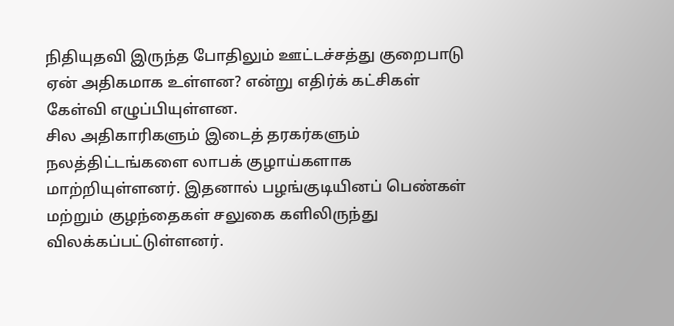நிதியுதவி இருந்த போதிலும் ஊட்டச்சத்து குறைபாடு ஏன் அதிகமாக உள்ளன? என்று எதிர்க் கட்சிகள் கேள்வி எழுப்பியுள்ளன.
சில அதிகாரிகளும் இடைத் தரகர்களும் நலத்திட்டங்களை லாபக் குழாய்களாக மாற்றியுள்ளனர். இதனால் பழங்குடியினப் பெண்கள் மற்றும் குழந்தைகள் சலுகை களிலிருந்து விலக்கப்பட்டுள்ளனர்.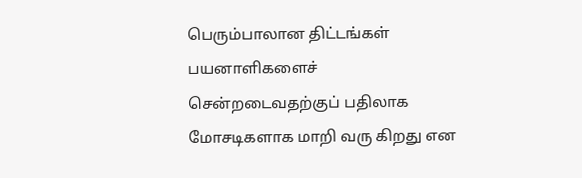பெரும்பாலான திட்டங்கள் பயனாளிகளைச் சென்றடைவதற்குப் பதிலாக மோசடிகளாக மாறி வரு கிறது என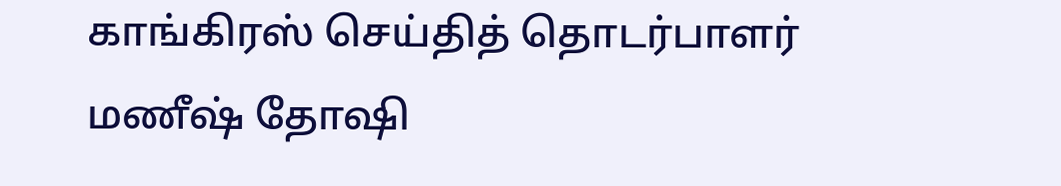காங்கிரஸ் செய்தித் தொடர்பாளர் மணீஷ் தோஷி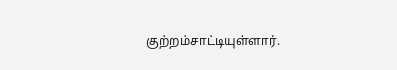குற்றம்சாட்டியுள்ளார்.